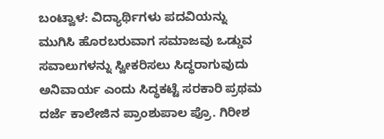ಬಂಟ್ವಾಳ: ವಿದ್ಯಾರ್ಥಿಗಳು ಪದವಿಯನ್ನು ಮುಗಿಸಿ ಹೊರಬರುವಾಗ ಸಮಾಜವು ಒಡ್ಡುವ ಸವಾಲುಗಳನ್ನು ಸ್ವೀಕರಿಸಲು ಸಿದ್ಧರಾಗುವುದು ಅನಿವಾರ್ಯ ಎಂದು ಸಿದ್ಧಕಟ್ಟೆ ಸರಕಾರಿ ಪ್ರಥಮ ದರ್ಜೆ ಕಾಲೇಜಿನ ಪ್ರಾಂಶುಪಾಲ ಪ್ರೊ. ಗಿರೀಶ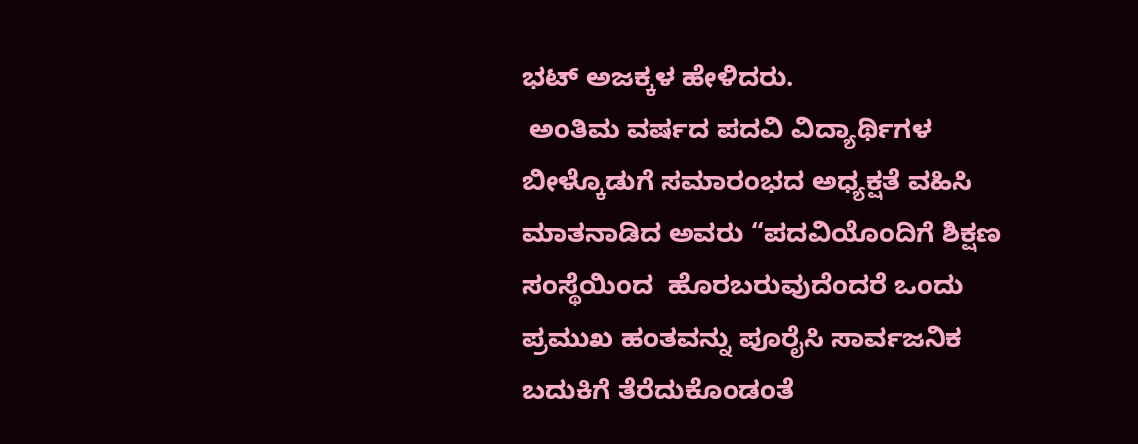ಭಟ್ ಅಜಕ್ಕಳ ಹೇಳಿದರು.
 ಅಂತಿಮ ವರ್ಷದ ಪದವಿ ವಿದ್ಯಾರ್ಥಿಗಳ ಬೀಳ್ಕೊಡುಗೆ ಸಮಾರಂಭದ ಅಧ್ಯಕ್ಷತೆ ವಹಿಸಿ  ಮಾತನಾಡಿದ ಅವರು “ಪದವಿಯೊಂದಿಗೆ ಶಿಕ್ಷಣ ಸಂಸ್ಥೆಯಿಂದ  ಹೊರಬರುವುದೆಂದರೆ ಒಂದು ಪ್ರಮುಖ ಹಂತವನ್ನು ಪೂರೈಸಿ ಸಾರ್ವಜನಿಕ ಬದುಕಿಗೆ ತೆರೆದುಕೊಂಡಂತೆ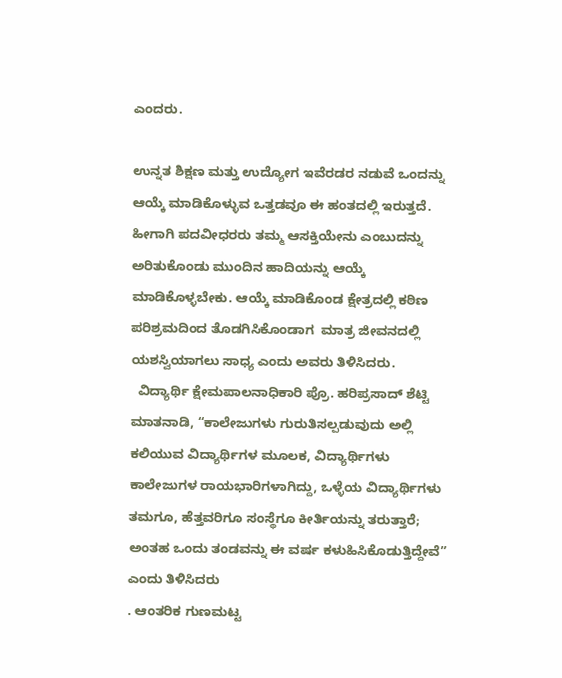ಎಂದರು.

ಉನ್ನತ ಶಿಕ್ಷಣ ಮತ್ತು ಉದ್ಯೋಗ ಇವೆರಡರ ನಡುವೆ ಒಂದನ್ನು ಆಯ್ಕೆ ಮಾಡಿಕೊಳ್ಳುವ ಒತ್ತಡವೂ ಈ ಹಂತದಲ್ಲಿ ಇರುತ್ತದೆ. ಹೀಗಾಗಿ ಪದವೀಧರರು ತಮ್ಮ ಆಸಕ್ತಿಯೇನು ಎಂಬುದನ್ನು ಅರಿತುಕೊಂಡು ಮುಂದಿನ ಹಾದಿಯನ್ನು ಆಯ್ಕೆ ಮಾಡಿಕೊಳ್ಳಬೇಕು. ಆಯ್ಕೆ ಮಾಡಿಕೊಂಡ ಕ್ಷೇತ್ರದಲ್ಲಿ ಕಠಿಣ ಪರಿಶ್ರಮದಿಂದ ತೊಡಗಿಸಿಕೊಂಡಾಗ  ಮಾತ್ರ ಜೀವನದಲ್ಲಿ ಯಶಸ್ವಿಯಾಗಲು ಸಾಧ್ಯ ಎಂದು ಅವರು ತಿಳಿಸಿದರು.
  ವಿದ್ಯಾರ್ಥಿ ಕ್ಷೇಮಪಾಲನಾಧಿಕಾರಿ ಪ್ರೊ. ಹರಿಪ್ರಸಾದ್ ಶೆಟ್ಟಿ ಮಾತನಾಡಿ, “ಕಾಲೇಜುಗಳು ಗುರುತಿಸಲ್ಪಡುವುದು ಅಲ್ಲಿ ಕಲಿಯುವ ವಿದ್ಯಾರ್ಥಿಗಳ ಮೂಲಕ, ವಿದ್ಯಾರ್ಥಿಗಳು ಕಾಲೇಜುಗಳ ರಾಯಭಾರಿಗಳಾಗಿದ್ದು, ಒಳ್ಳೆಯ ವಿದ್ಯಾರ್ಥಿಗಳು ತಮಗೂ, ಹೆತ್ತವರಿಗೂ ಸಂಸ್ಥೆಗೂ ಕೀರ್ತಿಯನ್ನು ತರುತ್ತಾರೆ; ಅಂತಹ ಒಂದು ತಂಡವನ್ನು ಈ ವರ್ಷ ಕಳುಹಿಸಿಕೊಡುತ್ತಿದ್ದೇವೆ” ಎಂದು ತಿಳಿಸಿದರು
. ಆಂತರಿಕ ಗುಣಮಟ್ಟ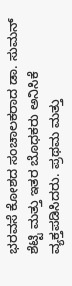ಭರವಸೆ ಕೋಶದ ಸಂಚಾಲಕರಾದ ಡಾ. ಸುಮನ್ ಶೆಟ್ಟಿ ಮತ್ತು ಇತರ ಬೊಧಕರು ಅನಿಸಿಕೆ ವ್ಯಕ್ತಪಡಿಸಿದರು. ಪ್ರಥಮ ಮತ್ತು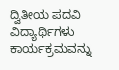ದ್ವಿತೀಯ ಪದವಿ ವಿದ್ಯಾರ್ಥಿಗಳು ಕಾರ್ಯಕ್ರಮವನ್ನು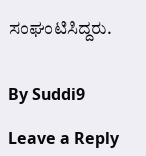ಸಂಘಂಟಿಸಿದ್ದರು.


By Suddi9

Leave a Reply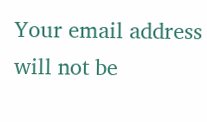Your email address will not be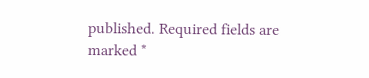published. Required fields are marked *